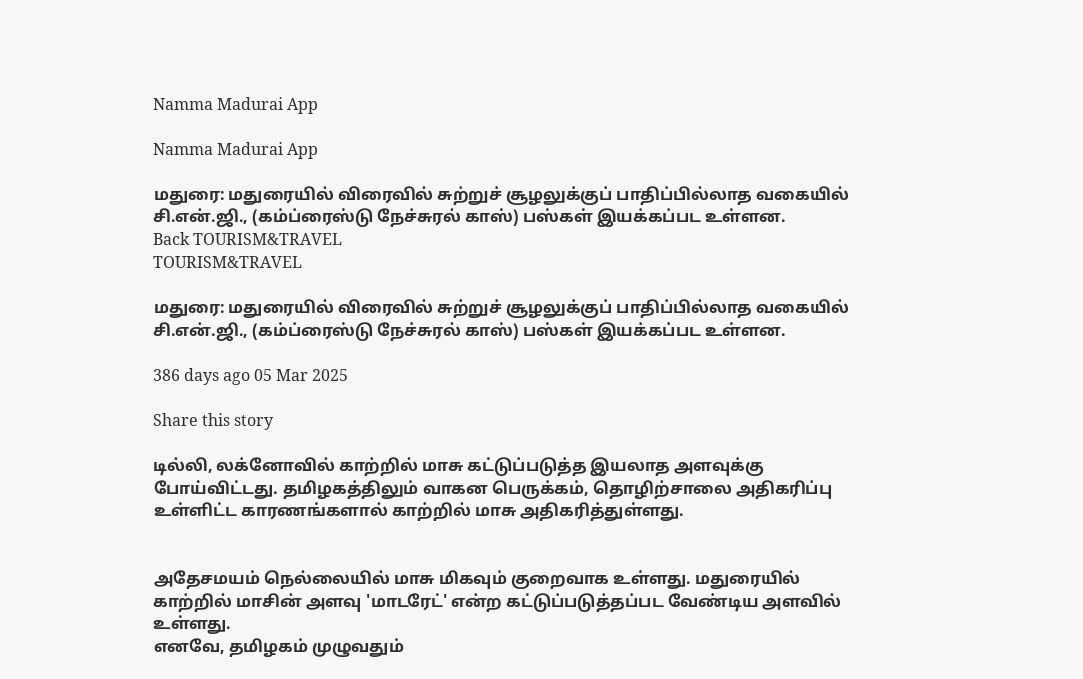Namma Madurai App

Namma Madurai App

மதுரை: மதுரையில் விரைவில் சுற்றுச் சூழலுக்குப் பாதிப்பில்லாத வகையில் சி.என்.ஜி., (கம்ப்ரைஸ்டு நேச்சுரல் காஸ்) பஸ்கள் இயக்கப்பட உள்ளன.
Back TOURISM&TRAVEL
TOURISM&TRAVEL

மதுரை: மதுரையில் விரைவில் சுற்றுச் சூழலுக்குப் பாதிப்பில்லாத வகையில் சி.என்.ஜி., (கம்ப்ரைஸ்டு நேச்சுரல் காஸ்) பஸ்கள் இயக்கப்பட உள்ளன.

386 days ago 05 Mar 2025

Share this story

டில்லி, லக்னோவில் காற்றில் மாசு கட்டுப்படுத்த இயலாத அளவுக்கு போய்விட்டது. தமிழகத்திலும் வாகன பெருக்கம், தொழிற்சாலை அதிகரிப்பு உள்ளிட்ட காரணங்களால் காற்றில் மாசு அதிகரித்துள்ளது.


அதேசமயம் நெல்லையில் மாசு மிகவும் குறைவாக உள்ளது. மதுரையில் காற்றில் மாசின் அளவு 'மாடரேட்' என்ற கட்டுப்படுத்தப்பட வேண்டிய அளவில் உள்ளது.
எனவே, தமிழகம் முழுவதும்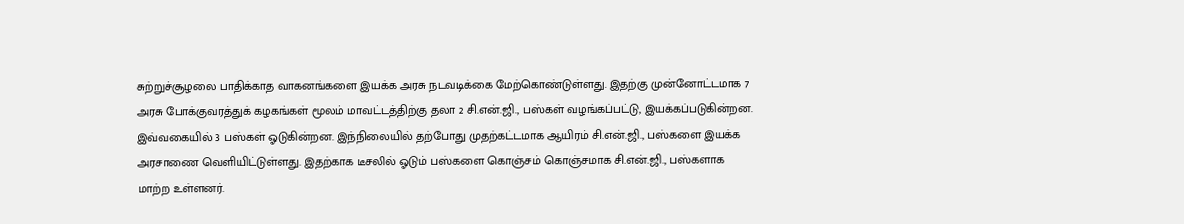சுற்றுச்சூழலை பாதிக்காத வாகனங்களை இயக்க அரசு நடவடிக்கை மேற்கொண்டுள்ளது. இதற்கு முன்னோட்டமாக 7 அரசு போக்குவரத்துக் கழகங்கள் மூலம் மாவட்டத்திற்கு தலா 2 சி.என்.ஜி., பஸ்கள் வழங்கப்பட்டு, இயக்கப்படுகின்றன. இவ்வகையில் 3 பஸ்கள் ஓடுகின்றன. இந்நிலையில் தற்போது முதற்கட்டமாக ஆயிரம் சி.என்.ஜி., பஸ்களை இயக்க அரசாணை வெளியிட்டுள்ளது. இதற்காக டீசலில் ஓடும் பஸ்களை கொஞ்சம் கொஞ்சமாக சி.என்.ஜி., பஸ்களாக மாற்ற உள்ளனர்.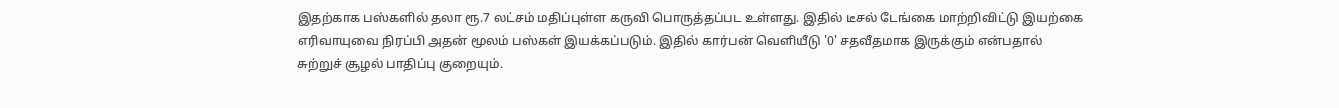இதற்காக பஸ்களில் தலா ரூ.7 லட்சம் மதிப்புள்ள கருவி பொருத்தப்பட உள்ளது. இதில் டீசல் டேங்கை மாற்றிவிட்டு இயற்கை எரிவாயுவை நிரப்பி அதன் மூலம் பஸ்கள் இயக்கப்படும். இதில் கார்பன் வெளியீடு '0' சதவீதமாக இருக்கும் என்பதால் சுற்றுச் சூழல் பாதிப்பு குறையும்.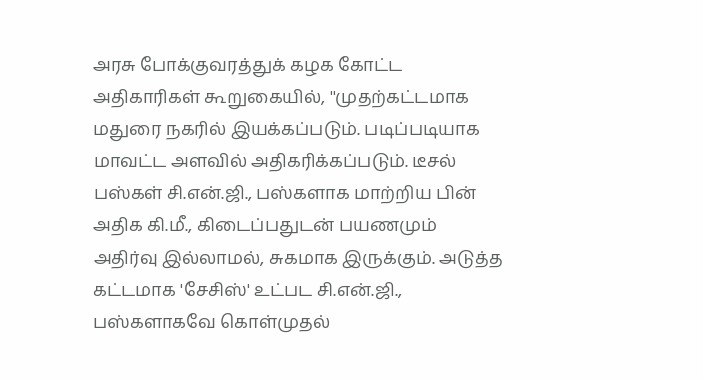அரசு போக்குவரத்துக் கழக கோட்ட அதிகாரிகள் கூறுகையில், ''முதற்கட்டமாக மதுரை நகரில் இயக்கப்படும். படிப்படியாக மாவட்ட அளவில் அதிகரிக்கப்படும். டீசல் பஸ்கள் சி.என்.ஜி., பஸ்களாக மாற்றிய பின் அதிக கி.மீ., கிடைப்பதுடன் பயணமும் அதிர்வு இல்லாமல், சுகமாக இருக்கும். அடுத்த கட்டமாக 'சேசிஸ்' உட்பட சி.என்.ஜி., பஸ்களாகவே கொள்முதல்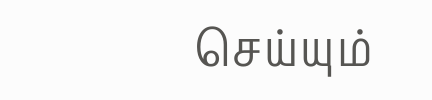செய்யும்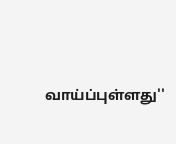வாய்ப்புள்ளது''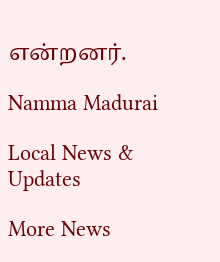என்றனர்.

Namma Madurai

Local News & Updates

More News